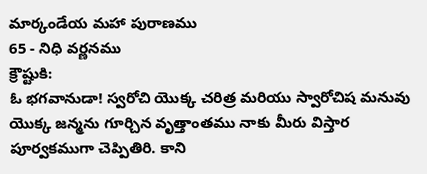మార్కండేయ మహా పురాణము
65 - నిధి వర్ణనము
క్రౌష్టుకి:
ఓ భగవానుడా! స్వరోచి యొక్క చరిత్ర మరియు స్వారోచిష మనువు యొక్క జన్మను గూర్చిన వృత్తాంతము నాకు మీరు విస్తార పూర్వకముగా చెప్పితిరి. కాని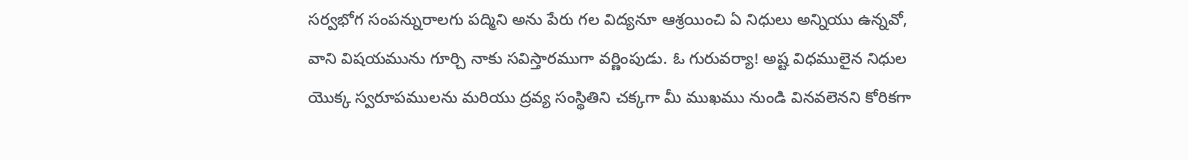సర్వభోగ సంపన్నురాలగు పద్మిని అను పేరు గల విద్యనూ ఆశ్రయించి ఏ నిధులు అన్నియు ఉన్నవో, వాని విషయమును గూర్చి నాకు సవిస్తారముగా వర్ణింపుడు. ఓ గురువర్యా! అష్ట విధములైన నిధుల యొక్క స్వరూపములను మరియు ద్రవ్య సంస్థితిని చక్కగా మీ ముఖము నుండి వినవలెనని కోరికగా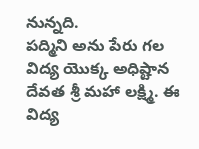నున్నది.
పద్మిని అను పేరు గల విద్య యొక్క అధిష్టాన దేవత శ్రీ మహా లక్ష్మి. ఈ విద్య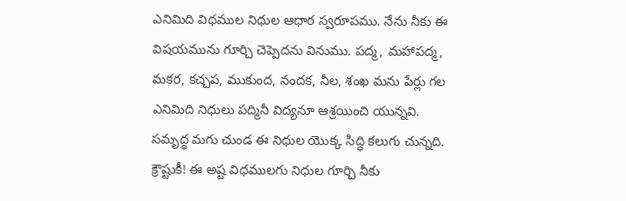ఎనిమిది విధముల నిధుల ఆధార స్వరూపము. నేను నీకు ఈ విషయమును గూర్చి చెప్పెదను వినుము. పద్మ, మహాపద్మ, మకర, కచ్చప, ముకుంద, నందక, నీల, శంఖ మను పేర్లు గల ఎనిమిది నిధులు పద్మినీ విద్యనూ ఆశ్రయించి యున్నవి.
సమృద్ధ మగు చుండ ఈ నిధుల యొక్క సిద్ధి కలుగు చున్నది. క్రౌష్టుకీ! ఈ అష్ట విధములగు నిధుల గూర్చి నీకు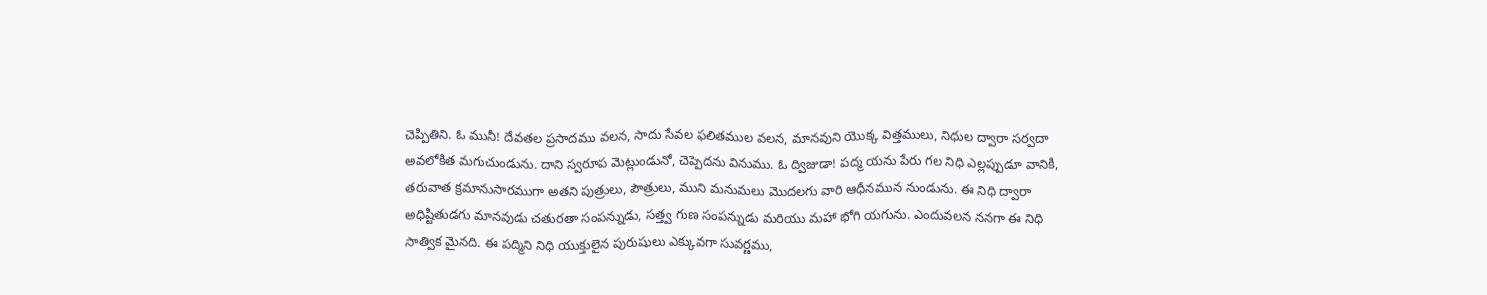చెప్పితిని. ఓ మునీ! దేవతల ప్రసాదము వలన, సాదు సేవల ఫలితముల వలన, మానవుని యొక్క విత్తములు, నిధుల ద్వారా సర్వదా అవలోకిత మగుచుండును. దాని స్వరూప మెట్లుండునో, చెప్పెదను వినుము. ఓ ద్విజుడా! పద్మ యను పేరు గల నిధి ఎల్లప్పుడూ వానికి, తరువాత క్రమానుసారముగా అతని పుత్రులు, పౌత్రులు, ముని మనుమలు మొదలగు వారి ఆధీనమున నుండును. ఈ నిధి ద్వారా అధిష్టితుడగు మానవుడు చతురతా సంపన్నుడు, సత్త్వ గుణ సంపన్నుడు మరియు మహా భోగి యగును. ఎందువలన ననగా ఈ నిధి సాత్విక మైనది. ఈ పద్మిని నిధి యుక్తులైన పురుషులు ఎక్కువగా సువర్ణము,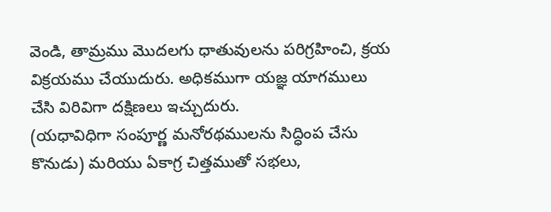వెండి, తామ్రము మొదలగు ధాతువులను పరిగ్రహించి, క్రయ విక్రయము చేయుదురు. అధికముగా యజ్ఞ యాగములు చేసి విరివిగా దక్షిణలు ఇచ్చుదురు.
(యధావిధిగా సంపూర్ణ మనోరథములను సిద్ధింప చేసు కొనుడు) మరియు ఏకాగ్ర చిత్తముతో సభలు,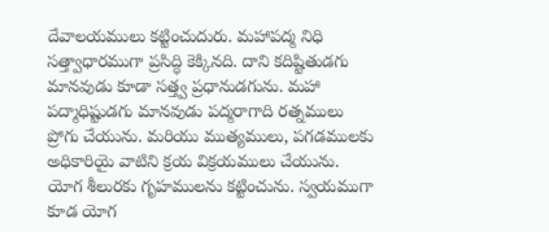దేవాలయములు కట్టించుదురు. మహాపద్మ నిధి సత్త్వాధారముగా ప్రసిద్ధి కెక్కినది. దాని కదిష్టితుడగు మానవుడు కూడా సత్త్వ ప్రధానుడగును. మహా పద్మాధిష్టుడగు మానవుడు పద్మరాగాది రత్నములు ప్రోగు చేయును. మరియు ముత్యములు, పగడములకు అధికారియై వాటిని క్రయ విక్రయములు చేయును. యోగ శీలురకు గృహములను కట్టించును. స్వయముగా కూడ యోగ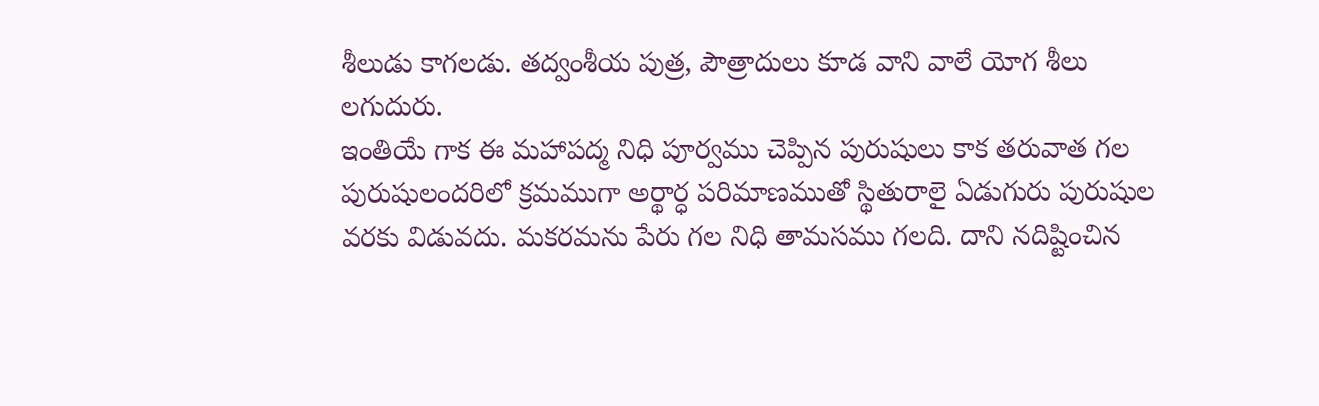శీలుడు కాగలడు. తద్వంశీయ పుత్ర, పౌత్రాదులు కూడ వాని వాలే యోగ శీలు లగుదురు.
ఇంతియే గాక ఈ మహాపద్మ నిధి పూర్వము చెప్పిన పురుషులు కాక తరువాత గల పురుషులందరిలో క్రమముగా అర్థార్ధ పరిమాణముతో స్థితురాలై ఏడుగురు పురుషుల వరకు విడువదు. మకరమను పేరు గల నిధి తామసము గలది. దాని నదిష్టించిన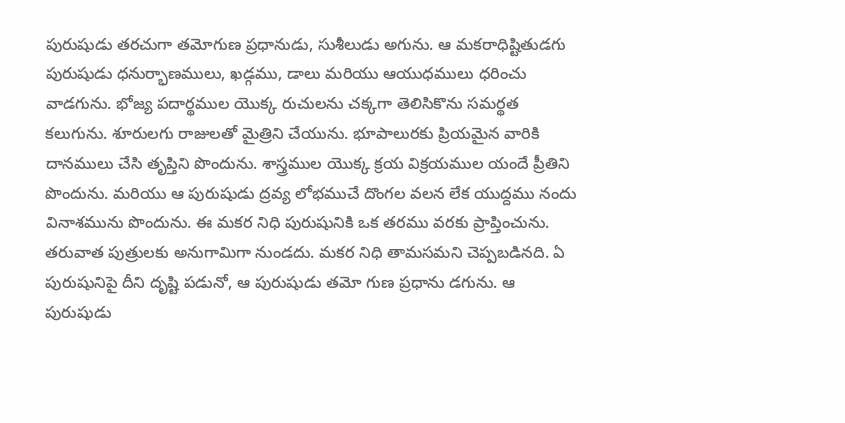పురుషుడు తరచుగా తమోగుణ ప్రధానుడు, సుశీలుడు అగును. ఆ మకరాధిష్టితుడగు పురుషుడు ధనుర్భాణములు, ఖడ్గము, డాలు మరియు ఆయుధములు ధరించు వాడగును. భోజ్య పదార్థముల యొక్క రుచులను చక్కగా తెలిసికొను సమర్థత కలుగును. శూరులగు రాజులతో మైత్రిని చేయును. భూపాలురకు ప్రియమైన వారికి దానములు చేసి తృప్తిని పొందును. శాస్త్రముల యొక్క క్రయ విక్రయముల యందే ప్రీతిని పొందును. మరియు ఆ పురుషుడు ద్రవ్య లోభముచే దొంగల వలన లేక యుద్దము నందు వినాశమును పొందును. ఈ మకర నిధి పురుషునికి ఒక తరము వరకు ప్రాప్తించును. తరువాత పుత్రులకు అనుగామిగా నుండదు. మకర నిధి తామసమని చెప్పబడినది. ఏ పురుషునిపై దీని దృష్టి పడునో, ఆ పురుషుడు తమో గుణ ప్రధాను డగును. ఆ పురుషుడు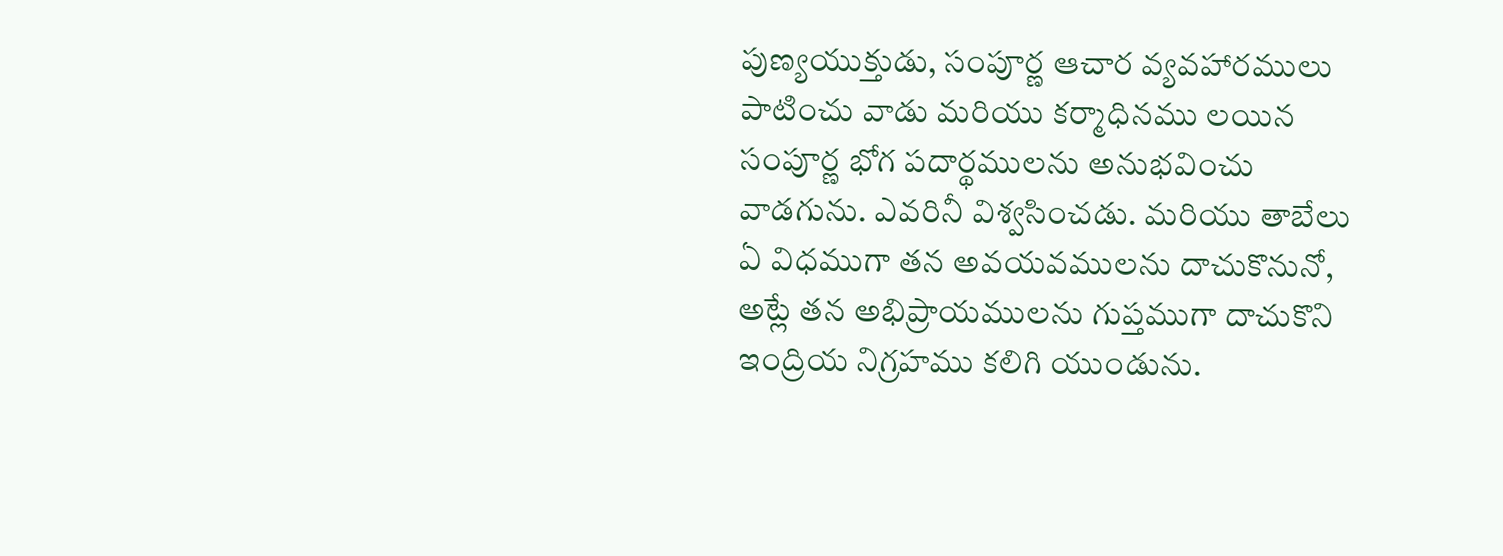పుణ్యయుక్తుడు, సంపూర్ణ ఆచార వ్యవహారములు పాటించు వాడు మరియు కర్మాధినము లయిన సంపూర్ణ భోగ పదార్థములను అనుభవించు వాడగును. ఎవరినీ విశ్వసించడు. మరియు తాబేలు ఏ విధముగా తన అవయవములను దాచుకొనునో, అట్లే తన అభిప్రాయములను గుప్తముగా దాచుకొని ఇంద్రియ నిగ్రహము కలిగి యుండును.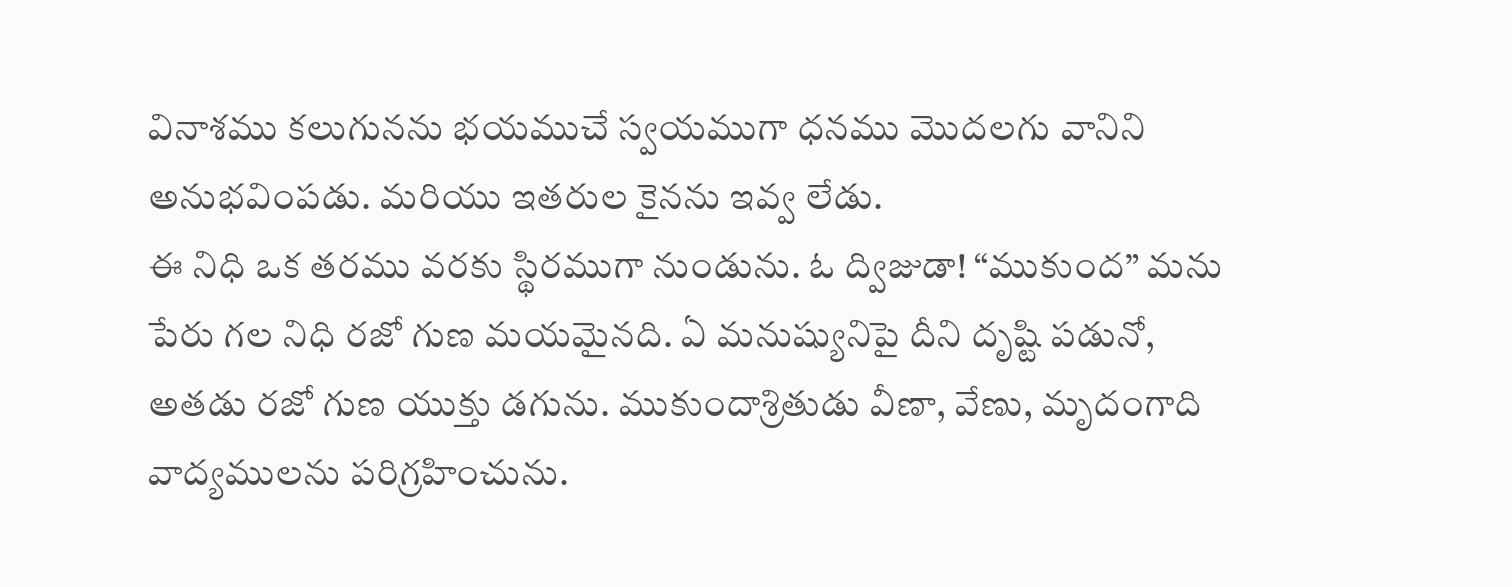వినాశము కలుగునను భయముచే స్వయముగా ధనము మొదలగు వానిని అనుభవింపడు. మరియు ఇతరుల కైనను ఇవ్వ లేడు.
ఈ నిధి ఒక తరము వరకు స్థిరముగా నుండును. ఓ ద్విజుడా! “ముకుంద” మను పేరు గల నిధి రజో గుణ మయమైనది. ఏ మనుష్యునిపై దీని దృష్టి పడునో, అతడు రజో గుణ యుక్తు డగును. ముకుందాశ్రితుడు వీణా, వేణు, మృదంగాది వాద్యములను పరిగ్రహించును.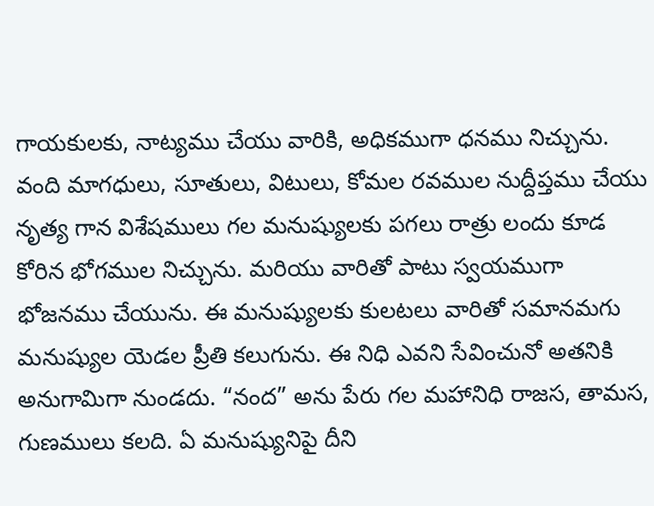గాయకులకు, నాట్యము చేయు వారికి, అధికముగా ధనము నిచ్చును. వంది మాగధులు, సూతులు, విటులు, కోమల రవముల నుద్దీప్తము చేయు నృత్య గాన విశేషములు గల మనుష్యులకు పగలు రాత్రు లందు కూడ కోరిన భోగముల నిచ్చును. మరియు వారితో పాటు స్వయముగా భోజనము చేయును. ఈ మనుష్యులకు కులటలు వారితో సమానమగు మనుష్యుల యెడల ప్రీతి కలుగును. ఈ నిధి ఎవని సేవించునో అతనికి అనుగామిగా నుండదు. “నంద” అను పేరు గల మహానిధి రాజస, తామస, గుణములు కలది. ఏ మనుష్యునిపై దీని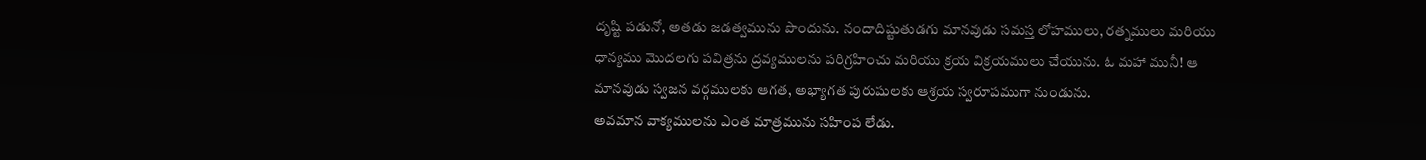దృష్టి పడునో, అతడు జడత్వమును పొందును. నందాదిష్టుతుడగు మానవుడు సమస్త లోహములు, రత్నములు మరియు ధాన్యము మొదలగు పవిత్రను ద్రవ్యములను పరిగ్రహించు మరియు క్రయ విక్రయములు చేయును. ఓ మహా మునీ! ఆ మానవుడు స్వజన వర్గములకు ఆగత, అభ్యాగత పురుషులకు ఆశ్రయ స్వరూపముగా నుండును.
అవమాన వాక్యములను ఎంత మాత్రమును సహింప లేడు.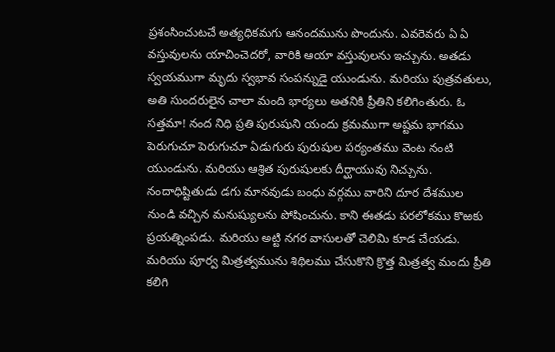ప్రశంసించుటచే అత్యధికమగు ఆనందమును పొందును. ఎవరెవరు ఏ ఏ వస్తువులను యాచించెదరో, వారికి ఆయా వస్తువులను ఇచ్చును. అతడు స్వయముగా మృదు స్వభావ సంపన్నుడై యుండును. మరియు పుత్రవతులు, అతి సుందరులైన చాలా మంది భార్యలు అతనికి ప్రీతిని కలిగింతురు. ఓ సత్తమా! నంద నిధి ప్రతి పురుషుని యందు క్రమముగా అష్టమ భాగము పెరుగుచూ పెరుగుచూ ఏడుగురు పురుషుల పర్యంతము వెంట నంటి యుండును. మరియు ఆశ్రిత పురుషులకు దీర్ఘాయువు నిచ్చును. నందాధిష్టితుడు డగు మానవుడు బంధు వర్గము వారిని దూర దేశముల నుండి వచ్చిన మనుష్యులను పోషించును. కాని ఈతడు పరలోకము కొఱకు ప్రయత్నింపడు. మరియు అట్టి నగర వాసులతో చెలిమి కూడ చేయడు.
మరియు పూర్వ మిత్రత్వమును శిథిలము చేసుకొని క్రొత్త మిత్రత్వ మందు ప్రీతి కలిగి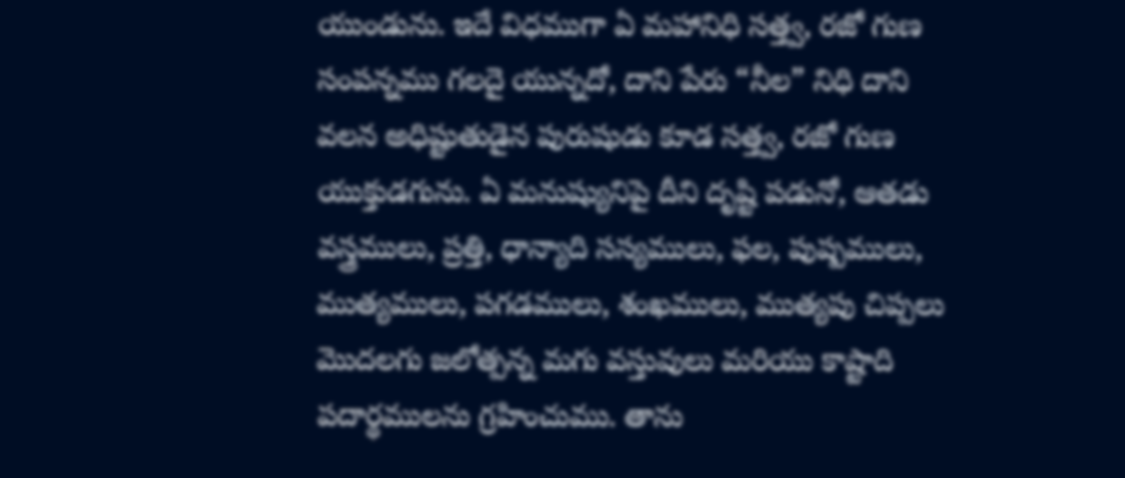యుండును. ఇదే విధముగా ఏ మహానిధి సత్త్వ, రజో గుణ సంపన్నము గలదై యున్నదో, దాని పేరు “నీల” నిధి దాని వలన అధిష్టుతుడైన పురుషుడు కూడ సత్త్వ, రజో గుణ యుక్తుడగును. ఏ మనుష్యునిపై దీని దృష్టి పడునో, ఆతడు వస్త్రములు, ప్రత్తి, ధాన్యాది సస్యములు, ఫల, పుష్పములు, ముత్యములు, పగడములు, శంఖములు, ముత్యపు చిప్పలు మొదలగు జలోత్పన్న మగు వస్తువులు మరియు కాష్టాది పదార్థములను గ్రహించుము. తాను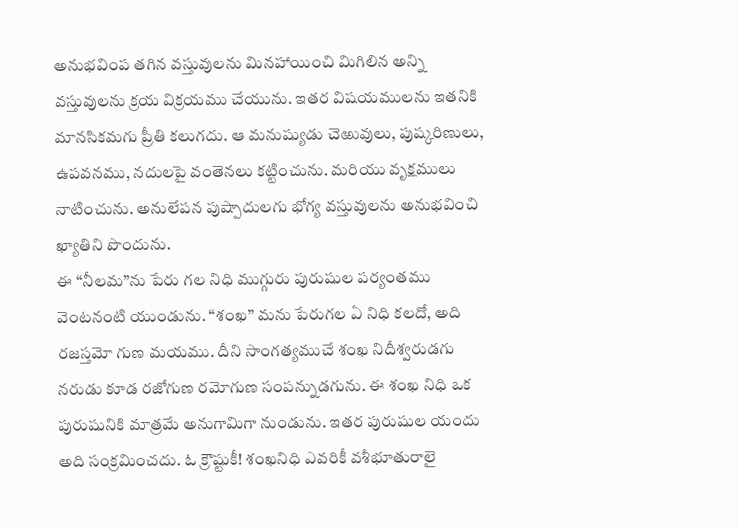అనుభవింప తగిన వస్తువులను మినహాయించి మిగిలిన అన్ని వస్తువులను క్రయ విక్రయము చేయును. ఇతర విషయములను ఇతనికి మానసికమగు ప్రీతి కలుగదు. ఆ మనుష్యుడు చెఱువులు, పుష్కరిణులు, ఉపవనము, నదులపై వంతెనలు కట్టించును. మరియు వృక్షములు నాటించును. అనులేపన పుష్పాదులగు భోగ్య వస్తువులను అనుభవించి ఖ్యాతిని పొందును.
ఈ “నీలమ”ను పేరు గల నిధి ముగ్గురు పురుషుల పర్యంతము వెంటనంటి యుండును. “శంఖ” మను పేరుగల ఏ నిధి కలదో, అది రజస్తమో గుణ మయము. దీని సాంగత్యముచే శంఖ నిదీశ్వరుడగు నరుడు కూడ రజోగుణ రమోగుణ సంపన్నుడగును. ఈ శంఖ నిధి ఒక పురుషునికి మాత్రమే అనుగామిగా నుండును. ఇతర పురుషుల యందు అది సంక్రమించదు. ఓ క్రౌష్టుకీ! శంఖనిధి ఎవరికీ వశీభూతురాలై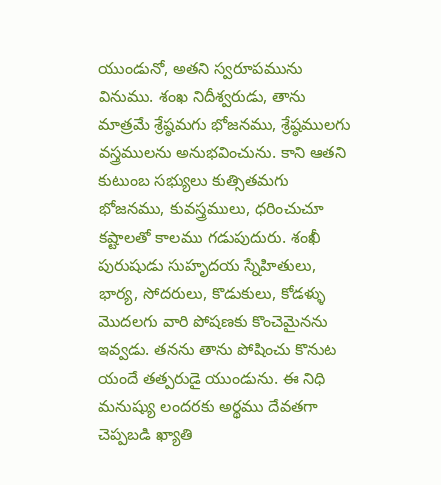యుండునో, అతని స్వరూపమును వినుము. శంఖ నిదీశ్వరుడు, తాను మాత్రమే శ్రేష్ఠమగు భోజనము, శ్రేష్ఠములగు వస్త్రములను అనుభవించును. కాని ఆతని కుటుంబ సభ్యులు కుత్సితమగు భోజనము, కువస్త్రములు, ధరించుచూ కష్టాలతో కాలము గడుపుదురు. శంఖీ పురుషుడు సుహృదయ స్నేహితులు, భార్య, సోదరులు, కొడుకులు, కోడళ్ళు మొదలగు వారి పోషణకు కొంచెమైనను ఇవ్వడు. తనను తాను పోషించు కొనుట యందే తత్పరుడై యుండును. ఈ నిధి మనుష్యు లందరకు అర్థము దేవతగా చెప్పబడి ఖ్యాతి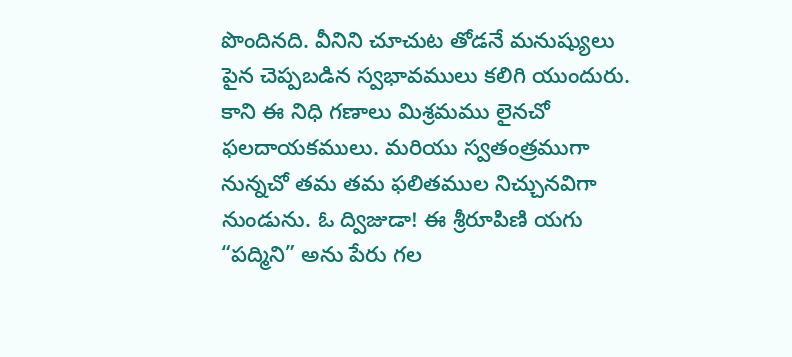పొందినది. వీనిని చూచుట తోడనే మనుష్యులు పైన చెప్పబడిన స్వభావములు కలిగి యుందురు. కాని ఈ నిధి గణాలు మిశ్రమము లైనచో ఫలదాయకములు. మరియు స్వతంత్రముగా నున్నచో తమ తమ ఫలితముల నిచ్చునవిగా నుండును. ఓ ద్విజుడా! ఈ శ్రీరూపిణి యగు “పద్మిని” అను పేరు గల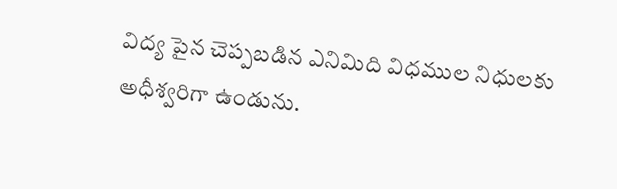విద్య పైన చెప్పబడిన ఎనిమిది విధముల నిధులకు అధీశ్వరిగా ఉండును.